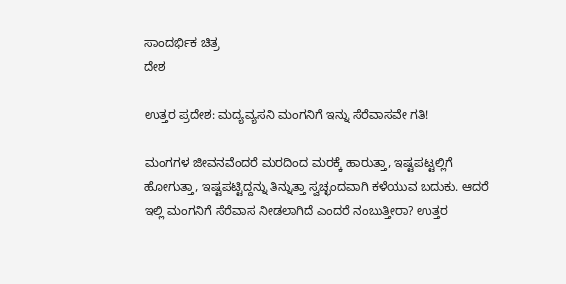ಸಾಂದರ್ಭಿಕ ಚಿತ್ರ
ದೇಶ

ಉತ್ತರ ಪ್ರದೇಶ: ಮದ್ಯವ್ಯಸನಿ ಮಂಗನಿಗೆ ಇನ್ನು ಸೆರೆವಾಸವೇ ಗತಿ!

ಮಂಗಗಳ ಜೀವನವೆಂದರೆ ಮರದಿಂದ ಮರಕ್ಕೆ ಹಾರುತ್ತಾ, ಇಷ್ಟಪಟ್ಟಲ್ಲಿಗೆ ಹೋಗುತ್ತಾ, ಇಷ್ಟಪಟ್ಟಿದ್ದನ್ನು ತಿನ್ನುತ್ತಾ ಸ್ವಚ್ಛಂದವಾಗಿ ಕಳೆಯುವ ಬದುಕು. ಆದರೆ ಇಲ್ಲಿ ಮಂಗನಿಗೆ ಸೆರೆವಾಸ ನೀಡಲಾಗಿದೆ ಎಂದರೆ ನಂಬುತ್ತೀರಾ? ಉತ್ತರ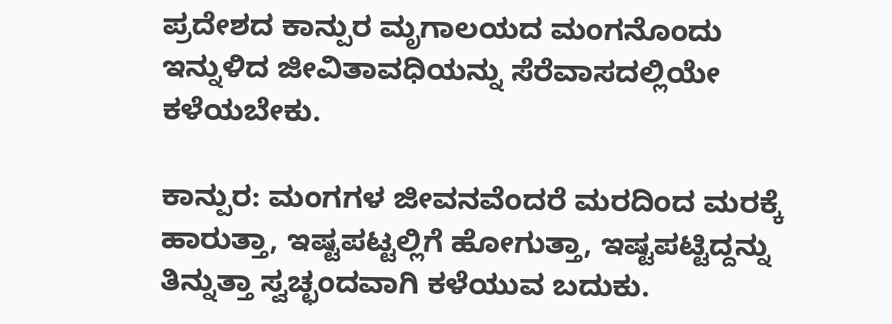ಪ್ರದೇಶದ ಕಾನ್ಪುರ ಮೃಗಾಲಯದ ಮಂಗನೊಂದು ಇನ್ನುಳಿದ ಜೀವಿತಾವಧಿಯನ್ನು ಸೆರೆವಾಸದಲ್ಲಿಯೇ ಕಳೆಯಬೇಕು.

ಕಾನ್ಪುರ: ಮಂಗಗಳ ಜೀವನವೆಂದರೆ ಮರದಿಂದ ಮರಕ್ಕೆ ಹಾರುತ್ತಾ, ಇಷ್ಟಪಟ್ಟಲ್ಲಿಗೆ ಹೋಗುತ್ತಾ, ಇಷ್ಟಪಟ್ಟಿದ್ದನ್ನು ತಿನ್ನುತ್ತಾ ಸ್ವಚ್ಛಂದವಾಗಿ ಕಳೆಯುವ ಬದುಕು.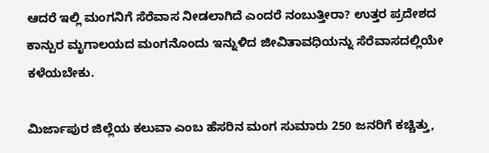ಆದರೆ ಇಲ್ಲಿ ಮಂಗನಿಗೆ ಸೆರೆವಾಸ ನೀಡಲಾಗಿದೆ ಎಂದರೆ ನಂಬುತ್ತೀರಾ? ಉತ್ತರ ಪ್ರದೇಶದ ಕಾನ್ಪುರ ಮೃಗಾಲಯದ ಮಂಗನೊಂದು ಇನ್ನುಳಿದ ಜೀವಿತಾವಧಿಯನ್ನು ಸೆರೆವಾಸದಲ್ಲಿಯೇ ಕಳೆಯಬೇಕು.

ಮಿರ್ಜಾಪುರ ಜಿಲ್ಲೆಯ ಕಲುವಾ ಎಂಬ ಹೆಸರಿನ ಮಂಗ ಸುಮಾರು 250 ಜನರಿಗೆ ಕಚ್ಚಿತ್ತು,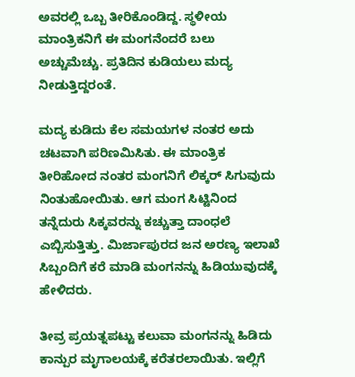ಅವರಲ್ಲಿ ಒಬ್ಬ ತೀರಿಕೊಂಡಿದ್ದ. ಸ್ಥಳೀಯ ಮಾಂತ್ರಿಕನಿಗೆ ಈ ಮಂಗನೆಂದರೆ ಬಲು ಅಚ್ಚುಮೆಚ್ಚು. ಪ್ರತಿದಿನ ಕುಡಿಯಲು ಮದ್ಯ ನೀಡುತ್ತಿದ್ದರಂತೆ.

ಮದ್ಯ ಕುಡಿದು ಕೆಲ ಸಮಯಗಳ ನಂತರ ಅದು ಚಟವಾಗಿ ಪರಿಣಮಿಸಿತು. ಈ ಮಾಂತ್ರಿಕ ತೀರಿಹೋದ ನಂತರ ಮಂಗನಿಗೆ ಲಿಕ್ಕರ್ ಸಿಗುವುದು ನಿಂತುಹೋಯಿತು. ಆಗ ಮಂಗ ಸಿಟ್ಟಿನಿಂದ ತನ್ನೆದುರು ಸಿಕ್ಕವರನ್ನು ಕಚ್ಚುತ್ತಾ ದಾಂಧಲೆ ಎಬ್ಬಿಸುತ್ತಿತ್ತು. ಮಿರ್ಜಾಪುರದ ಜನ ಅರಣ್ಯ ಇಲಾಖೆ ಸಿಬ್ಬಂದಿಗೆ ಕರೆ ಮಾಡಿ ಮಂಗನನ್ನು ಹಿಡಿಯುವುದಕ್ಕೆ ಹೇಳಿದರು.

ತೀವ್ರ ಪ್ರಯತ್ನಪಟ್ಟು ಕಲುವಾ ಮಂಗನನ್ನು ಹಿಡಿದು ಕಾನ್ಪುರ ಮೃಗಾಲಯಕ್ಕೆ ಕರೆತರಲಾಯಿತು. ಇಲ್ಲಿಗೆ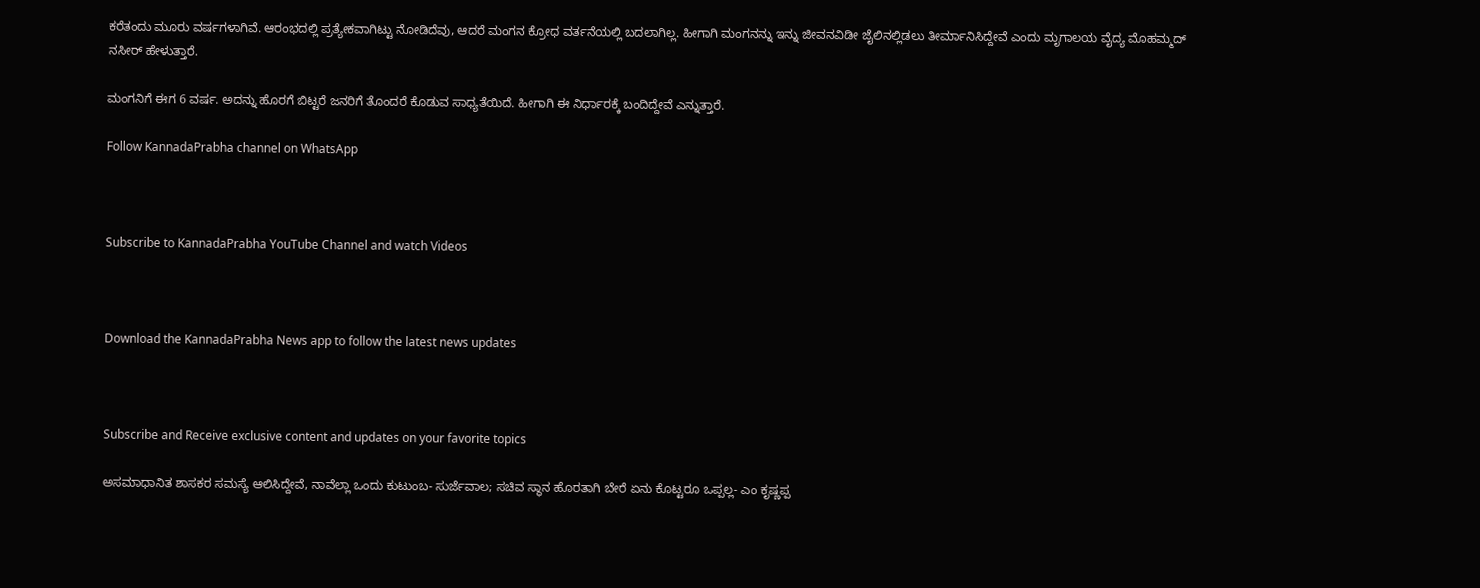ಕರೆತಂದು ಮೂರು ವರ್ಷಗಳಾಗಿವೆ. ಆರಂಭದಲ್ಲಿ ಪ್ರತ್ಯೇಕವಾಗಿಟ್ಟು ನೋಡಿದೆವು, ಆದರೆ ಮಂಗನ ಕ್ರೋಧ ವರ್ತನೆಯಲ್ಲಿ ಬದಲಾಗಿಲ್ಲ. ಹೀಗಾಗಿ ಮಂಗನನ್ನು ಇನ್ನು ಜೀವನವಿಡೀ ಜೈಲಿನಲ್ಲಿಡಲು ತೀರ್ಮಾನಿಸಿದ್ದೇವೆ ಎಂದು ಮೃಗಾಲಯ ವೈದ್ಯ ಮೊಹಮ್ಮದ್ ನಸೀರ್ ಹೇಳುತ್ತಾರೆ.

ಮಂಗನಿಗೆ ಈಗ 6 ವರ್ಷ. ಅದನ್ನು ಹೊರಗೆ ಬಿಟ್ಟರೆ ಜನರಿಗೆ ತೊಂದರೆ ಕೊಡುವ ಸಾಧ್ಯತೆಯಿದೆ. ಹೀಗಾಗಿ ಈ ನಿರ್ಧಾರಕ್ಕೆ ಬಂದಿದ್ದೇವೆ ಎನ್ನುತ್ತಾರೆ.

Follow KannadaPrabha channel on WhatsApp



Subscribe to KannadaPrabha YouTube Channel and watch Videos



Download the KannadaPrabha News app to follow the latest news updates



Subscribe and Receive exclusive content and updates on your favorite topics

ಅಸಮಾಧಾನಿತ ಶಾಸಕರ ಸಮಸ್ಯೆ ಆಲಿಸಿದ್ದೇವೆ, ನಾವೆಲ್ಲಾ ಒಂದು ಕುಟುಂಬ- ಸುರ್ಜೆವಾಲ; ಸಚಿವ ಸ್ಥಾನ ಹೊರತಾಗಿ ಬೇರೆ ಏನು ಕೊಟ್ಟರೂ ಒಪ್ಪಲ್ಲ- ಎಂ ಕೃಷ್ಣಪ್ಪ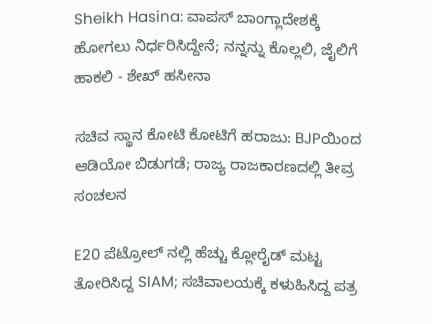Sheikh Hasina: ವಾಪಸ್ ಬಾಂಗ್ಲಾದೇಶಕ್ಕೆ ಹೋಗಲು ನಿರ್ಧರಿಸಿದ್ದೇನೆ; ನನ್ನನ್ನು ಕೊಲ್ಲಲಿ, ಜೈಲಿಗೆ ಹಾಕಲಿ - ಶೇಖ್ ಹಸೀನಾ

ಸಚಿವ ಸ್ಥಾನ ಕೋಟಿ ಕೋಟಿಗೆ ಹರಾಜು: BJPಯಿಂದ ಆಡಿಯೋ ಬಿಡುಗಡೆ; ರಾಜ್ಯ ರಾಜಕಾರಣದಲ್ಲಿ ತೀವ್ರ ಸಂಚಲನ

E20 ಪೆಟ್ರೋಲ್ ನಲ್ಲಿ ಹೆಚ್ಚು ಕ್ಲೋರೈಡ್ ಮಟ್ಟ ತೋರಿಸಿದ್ದ SIAM; ಸಚಿವಾಲಯಕ್ಕೆ ಕಳುಹಿಸಿದ್ದ ಪತ್ರ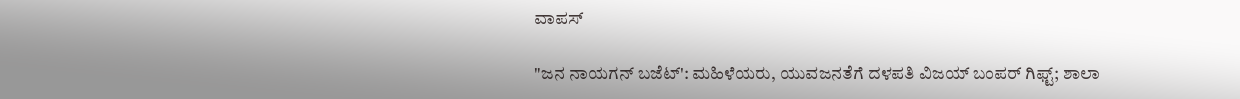ವಾಪಸ್

"ಜನ ನಾಯಗನ್ ಬಜೆಟ್': ಮಹಿಳೆಯರು, ಯುವಜನತೆಗೆ ದಳಪತಿ ವಿಜಯ್ ಬಂಪರ್ ಗಿಫ್ಟ್; ಶಾಲಾ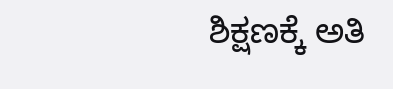ಶಿಕ್ಷಣಕ್ಕೆ ಅತಿ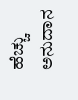ಹೆಚ್ಚು ಅನುದಾನ